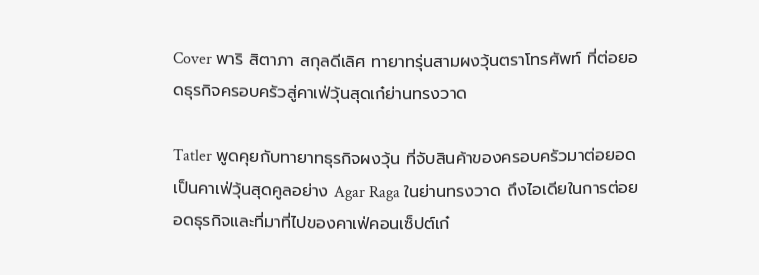Cover พาริ สิตาภา สกุลดีเลิศ ทายาทรุ่นสามผงวุ้นตราโทรศัพท์ ที่ต่อยอดธุรกิจครอบครัวสู่คาเฟ่วุ้นสุดเก๋ย่านทรงวาด

Tatler พูดคุยกับทายาทธุรกิจผงวุ้น ที่จับสินค้าของครอบครัวมาต่อยอดเป็นคาเฟ่วุ้นสุดคูลอย่าง Agar Raga ในย่านทรงวาด ถึงไอเดียในการต่อยอดธุรกิจและที่มาที่ไปของคาเฟ่คอนเซ็ปต์เก๋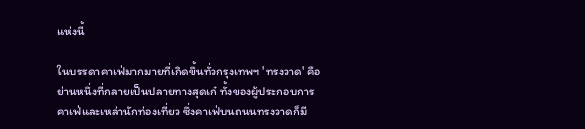แห่งนี้

ในบรรดาคาเฟ่มากมายที่เกิดขึ้นทั่วกรุงเทพฯ 'ทรงวาด' คือย่านหนึ่งที่กลายเป็นปลายทางสุดเก๋ ทั้งของผู้ประกอบการคาเฟ่และเหล่านักท่องเที่ยว ซึ่งคาเฟ่บนถนนทรงวาดก็มี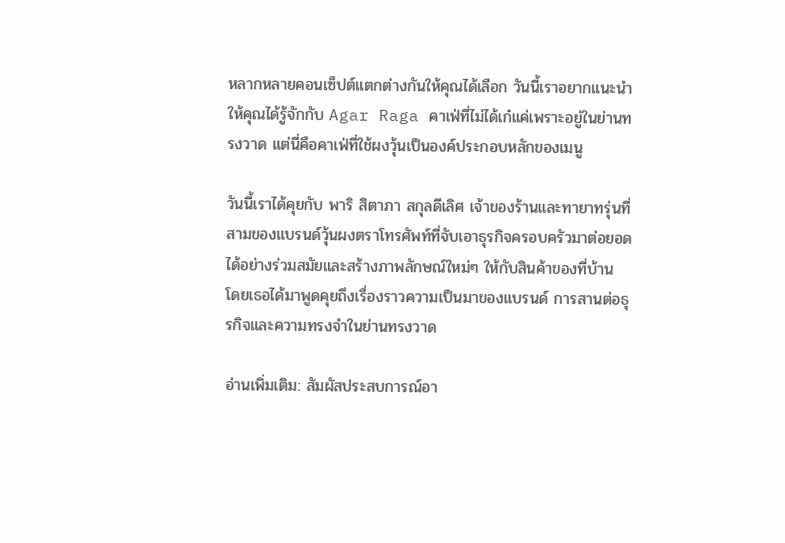หลากหลายคอนเซ็ปต์แตกต่างกันให้คุณได้เลือก วันนี้เราอยากแนะนำให้คุณได้รู้จักกับ Agar Raga คาเฟ่ที่ไม่ได้เก๋แค่เพราะอยู่ในย่านทรงวาด แต่นี่คือคาเฟ่ที่ใช้ผงวุ้นเป็นองค์ประกอบหลักของเมนู

วันนี้เราได้คุยกับ พาริ สิตาภา สกุลดีเลิศ เจ้าของร้านและทายาทรุ่นที่สามของแบรนด์วุ้นผงตราโทรศัพท์ที่จับเอาธุรกิจครอบครัวมาต่อยอดได้อย่างร่วมสมัยและสร้างภาพลักษณ์ใหม่ๆ ให้กับสินค้าของที่บ้าน โดยเธอได้มาพูดคุยถึงเรื่องราวความเป็นมาของแบรนด์ การสานต่อธุรกิจและความทรงจำในย่านทรงวาด

อ่านเพิ่มเติม: สัมผัสประสบการณ์อา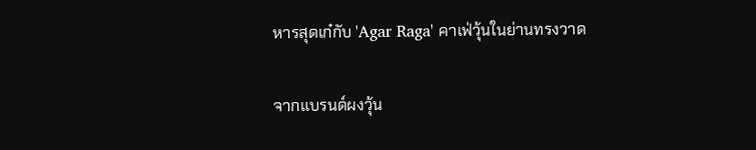หารสุดเก๋กับ 'Agar Raga' คาเฟ่วุ้นในย่านทรงวาด

จากแบรนด์ผงวุ้น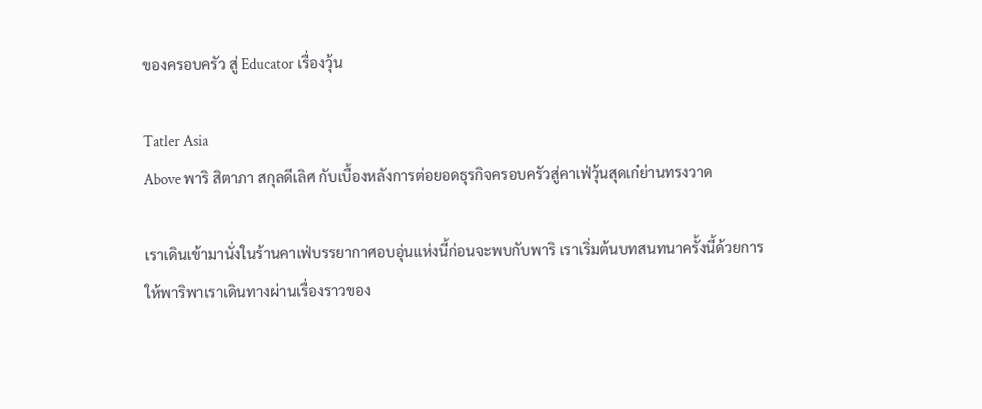ของครอบครัว สู่ Educator เรื่องวุ้น

Tatler Asia
Above พาริ สิตาภา สกุลดีเลิศ กับเบื้องหลังการต่อยอดธุรกิจครอบครัวสู่คาเฟ่วุ้นสุดเก๋ย่านทรงวาด

เราเดินเข้ามานั่งในร้านคาเฟ่บรรยากาศอบอุ่นแห่งนี้ก่อนจะพบกับพาริ เราเริ่มต้นบทสนทนาครั้งนี้ด้วยการให้พาริพาเราเดินทางผ่านเรื่องราวของ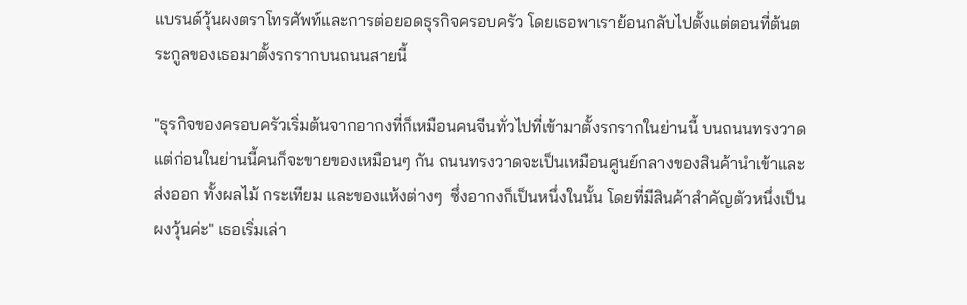แบรนด์วุ้นผงตราโทรศัพท์และการต่อยอดธุรกิจครอบครัว โดยเธอพาเราย้อนกลับไปตั้งแต่ตอนที่ต้นตระกูลของเธอมาตั้งรกรากบนถนนสายนี้

"ธุรกิจของครอบครัวเริ่มต้นจากอากงที่ก็เหมือนคนจีนทั่วไปที่เข้ามาตั้งรกรากในย่านนี้ บนถนนทรงวาด แต่ก่อนในย่านนี้คนก็จะขายของเหมือนๆ กัน ถนนทรงวาดจะเป็นเหมือนศูนย์กลางของสินค้านำเข้าและส่งออก ทั้งผลไม้ กระเทียม และของแห้งต่างๆ  ซึ่งอากงก็เป็นหนึ่งในนั้น โดยที่มีสินค้าสำคัญตัวหนึ่งเป็นผงวุ้นค่ะ" เธอเริ่มเล่า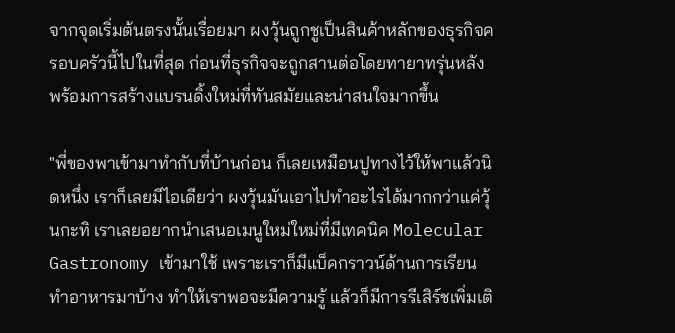จากจุดเริ่มต้นตรงนั้นเรื่อยมา ผงวุ้นถูกชูเป็นสินค้าหลักของธุรกิจครอบครัวนี้ไปในที่สุด ก่อนที่ธุรกิจจะถูกสานต่อโดยทายาทรุ่นหลังพร้อมการสร้างแบรนดิ้งใหม่ที่ทันสมัยและน่าสนใจมากขึ้น

"พี่ของพาเข้ามาทำกับที่บ้านก่อน ก็เลยเหมือนปูทางไว้ให้พาแล้วนิดหนึ่ง เราก็เลยมีไอเดียว่า ผงวุ้นมันเอาไปทำอะไรได้มากกว่าแค่วุ้นกะทิ เราเลยอยากนำเสนอเมนูใหม่ใหม่ที่มีเทคนิค Molecular Gastronomy เข้ามาใช้ เพราะเราก็มีแบ็คกราวน์ด้านการเรียนทำอาหารมาบ้าง ทำให้เราพอจะมีความรู้ แล้วก็มีการรีเสิร์ชเพิ่มเติ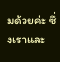มด้วยค่ะ ซึ่งเราและ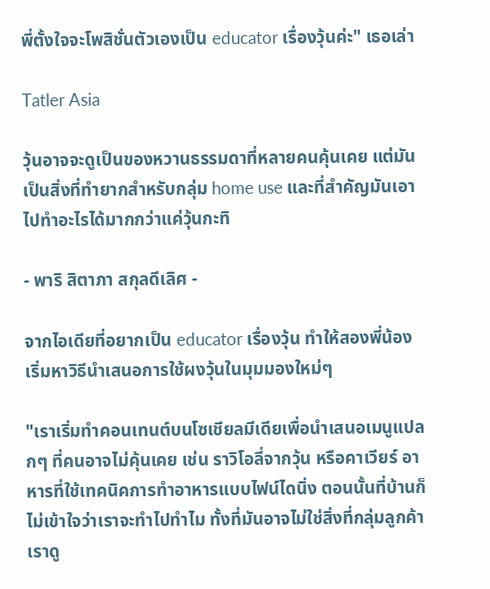พี่ตั้งใจจะโพสิชั่นตัวเองเป็น educator เรื่องวุ้นค่ะ" เธอเล่า

Tatler Asia

วุ้นอาจจะดูเป็นของหวานธรรมดาที่หลายคนคุ้นเคย แต่มันเป็นสิ่งที่ทำยากสำหรับกลุ่ม home use และที่สำคัญมันเอาไปทำอะไรได้มากกว่าแค่วุ้นกะทิ

- พาริ สิตาภา สกุลดีเลิศ -

จากไอเดียที่อยากเป็น educator เรื่องวุ้น ทำให้สองพี่น้องเริ่มหาวิธีนำเสนอการใช้ผงวุ้นในมุมมองใหม่ๆ

"เราเริ่มทำคอนเทนต์บนโซเชียลมีเดียเพื่อนำเสนอเมนูแปลกๆ ที่คนอาจไม่คุ้นเคย เช่น ราวิโอลี่จากวุ้น หรือคาเวียร์ อาหารที่ใช้เทคนิคการทำอาหารแบบไฟน์ไดนิ่ง ตอนนั้นที่บ้านก็ไม่เข้าใจว่าเราจะทำไปทำไม ทั้งที่มันอาจไม่ใช่สิ่งที่กลุ่มลูกค้าเราดู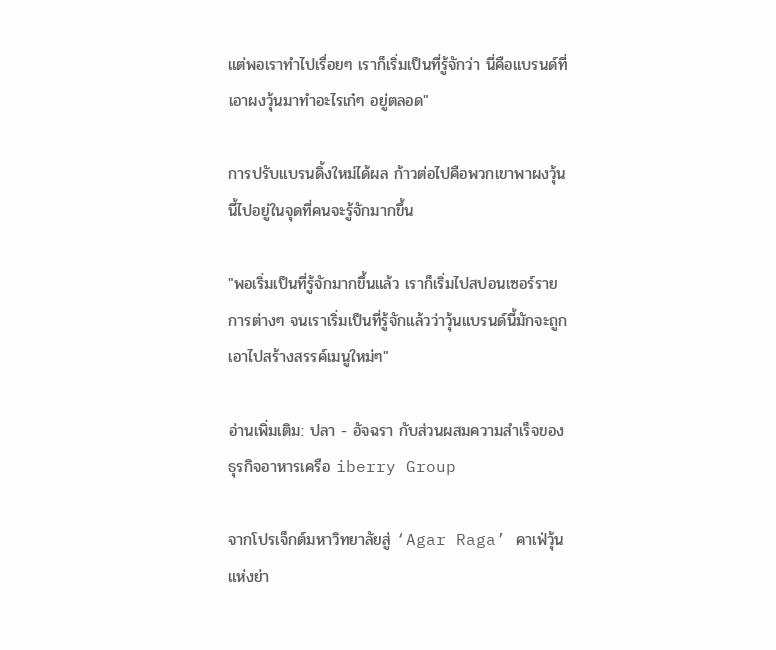แต่พอเราทำไปเรื่อยๆ เราก็เริ่มเป็นที่รู้จักว่า นี่คือแบรนด์ที่เอาผงวุ้นมาทำอะไรเก๋ๆ อยู่ตลอด"

การปรับแบรนดิ้งใหม่ได้ผล ก้าวต่อไปคือพวกเขาพาผงวุ้นนี้ไปอยู่ในจุดที่คนจะรู้จักมากขึ้น

"พอเริ่มเป็นที่รู้จักมากขึ้นแล้ว เราก็เริ่มไปสปอนเซอร์รายการต่างๆ จนเราเริ่มเป็นที่รู้จักแล้วว่าวุ้นแบรนด์นี้มักจะถูกเอาไปสร้างสรรค์เมนูใหม่ๆ"

อ่านเพิ่มเติม: ปลา - อัจฉรา กับส่วนผสมความสำเร็จของธุรกิจอาหารเครือ iberry Group

จากโปรเจ็กต์มหาวิทยาลัยสู่ ‘Agar Raga’ คาเฟ่วุ้นแห่งย่า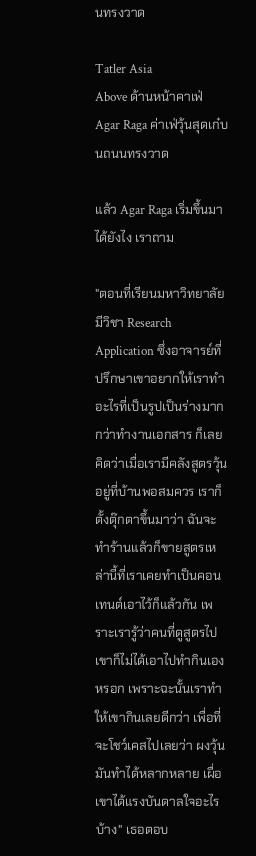นทรงวาด

Tatler Asia
Above ด้านหน้าคาเฟ่ Agar Raga ค่าเฟ่วุ้นสุดเก๋บนถนนทรงวาด

แล้ว Agar Raga เริ่มขึ้นมาได้ยังไง เราถาม

"ตอนที่เรียนมหาวิทยาลัยมีวิชา Research Application ซึ่งอาจารย์ที่ปรึกษาเขาอยากให้เราทำอะไรที่เป็นรูปเป็นร่างมากกว่าทำงานเอกสาร ก็เลยคิดว่าเมื่อเรามีคลังสูตรวุ้นอยู่ที่บ้านพอสมควร เราก็ตั้งตุ๊กตาขึ้นมาว่า ฉันจะทำร้านแล้วก็ขายสูตรเหล่านี้ที่เราเคยทำเป็นคอนเทนต์เอาไว้ก็แล้วกัน เพราะเรารู้ว่าคนที่ดูสูตรไป เขาก็ไม่ได้เอาไปทำกินเองหรอก เพราะฉะนั้นเราทำให้เขากินเลยดีกว่า เพื่อที่จะโชว์เคสไปเลยว่า ผงวุ้นมันทำได้หลากหลาย เผื่อเขาได้แรงบันดาลใจอะไรบ้าง" เธอตอบ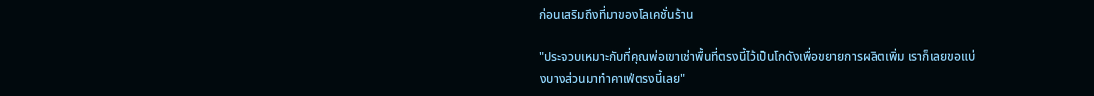ก่อนเสริมถึงที่มาของโลเคชั่นร้าน

"ประจวบเหมาะกับที่คุณพ่อเขาเช่าพื้นที่ตรงนี้ไว้เป็นโกดังเพื่อขยายการผลิตเพิ่ม เราก็เลยขอแบ่งบางส่วนมาทำคาเฟ่ตรงนี้เลย"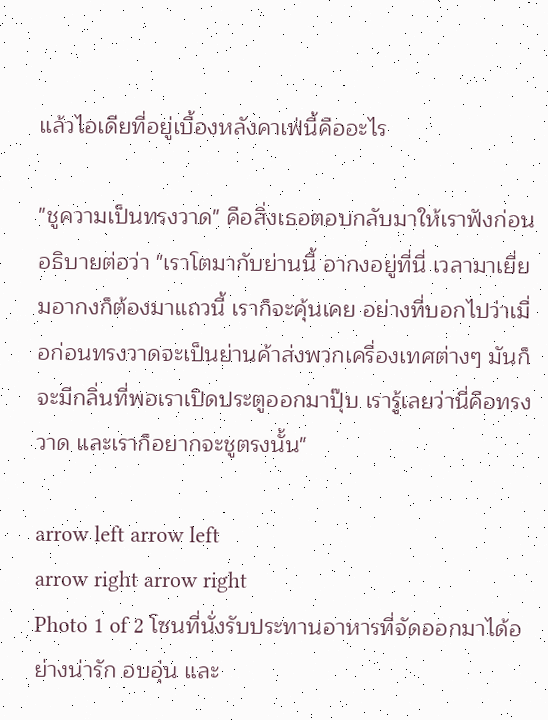แล้วไอเดียที่อยู่เบื้องหลังคาเฟ่นี้คืออะไร

"ชูความเป็นทรงวาด" คือสิ่งเธอตอบกลับมาให้เราฟังก่อนอธิบายต่อว่า "เราโตมากับย่านนี้ อากงอยู่ที่นี่ เวลามาเยี่ยมอากงก็ต้องมาแถวนี้ เราก็จะคุ้นเคย อย่างที่บอกไปว่าเมื่อก่อนทรงวาดจะเป็นย่านค้าส่งพวกเครื่องเทศต่างๆ มันก็จะมีกลิ่นที่พอเราเปิดประตูออกมาปุ๊บ เรารู้เลยว่านี่คือทรงวาด และเราก็อยากจะชูตรงนั้น"

arrow left arrow left
arrow right arrow right
Photo 1 of 2 โซนที่นั่งรับประทานอาหารที่จัดออกมาได้อย่างน่ารัก อบอุ่น และ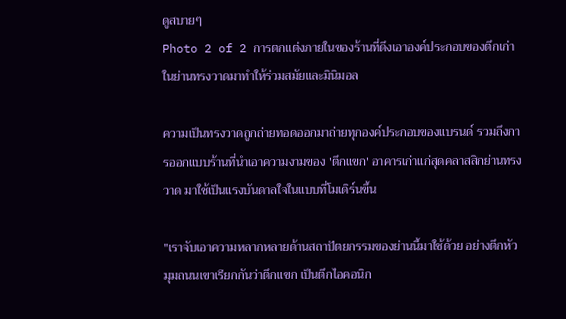ดูสบายๆ
Photo 2 of 2 การตกแต่งภายในของร้านที่ดึงเอาองค์ประกอบของตึกเก่าในย่านทรงวาดมาทำให้ร่วมสมัยและมินิมอล

ความเป็นทรงวาดถูกถ่ายทอดออกมาถ่ายทุกองค์ประกอบของแบรนด์ รวมถึงการออกแบบร้านที่นำเอาความงามของ 'ตึกแขก' อาคารเก่าแก่สุดคลาสสิกย่านทรงวาด มาใช้เป็นแรงบันดาลใจในแบบที่โมเดิร์นขึ้น

"เราจับเอาความหลากหลายด้านสถาปัตยกรรมของย่านนี้มาใช้ด้วย อย่างตึกหัวมุมถนนเขาเรียกกันว่าตึกแขก เป็นตึกไอคอนิก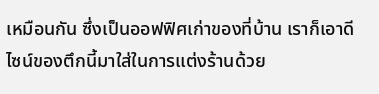เหมือนกัน ซึ่งเป็นออฟฟิศเก่าของที่บ้าน เราก็เอาดีไซน์ของตึกนี้มาใส่ในการแต่งร้านด้วย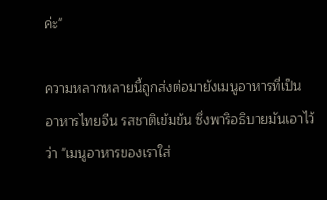ค่ะ"

ความหลากหลายนี้ถูกส่งต่อมายังเมนูอาหารที่เป็นอาหารไทยจีน รสชาติเข้มข้น ซึ่งพาริอธิบายมันเอาไว้ว่า "เมนูอาหารของเราใส่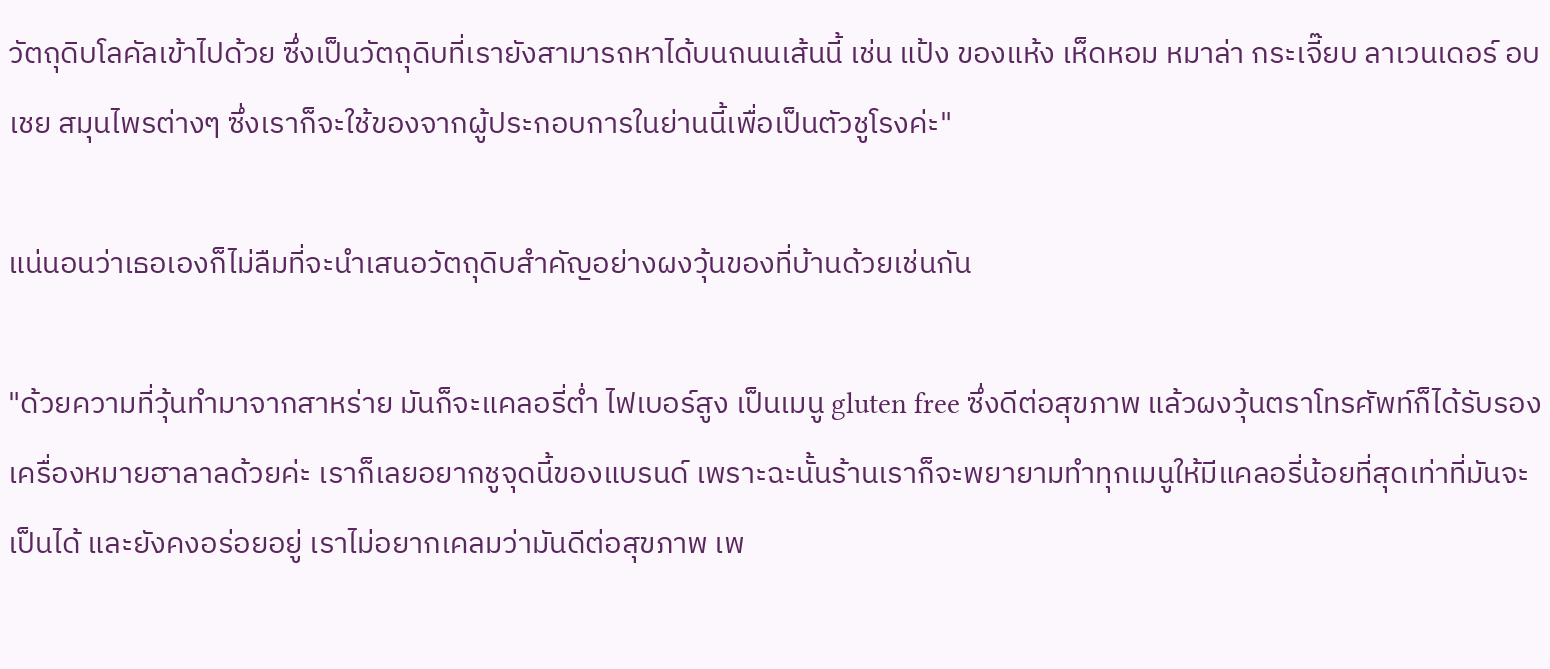วัตถุดิบโลคัลเข้าไปด้วย ซึ่งเป็นวัตถุดิบที่เรายังสามารถหาได้บนถนนเส้นนี้ เช่น แป้ง ของแห้ง เห็ดหอม หมาล่า กระเจี๊ยบ ลาเวนเดอร์ อบเชย สมุนไพรต่างๆ ซึ่งเราก็จะใช้ของจากผู้ประกอบการในย่านนี้เพื่อเป็นตัวชูโรงค่ะ"

แน่นอนว่าเธอเองก็ไม่ลืมที่จะนำเสนอวัตถุดิบสำคัญอย่างผงวุ้นของที่บ้านด้วยเช่นกัน

"ด้วยความที่วุ้นทำมาจากสาหร่าย มันก็จะแคลอรี่ต่ำ ไฟเบอร์สูง เป็นเมนู gluten free ซึ่งดีต่อสุขภาพ แล้วผงวุ้นตราโทรศัพท์ก็ได้รับรองเครื่องหมายฮาลาลด้วยค่ะ เราก็เลยอยากชูจุดนี้ของแบรนด์ เพราะฉะนั้นร้านเราก็จะพยายามทำทุกเมนูให้มีแคลอรี่น้อยที่สุดเท่าที่มันจะเป็นได้ และยังคงอร่อยอยู่ เราไม่อยากเคลมว่ามันดีต่อสุขภาพ เพ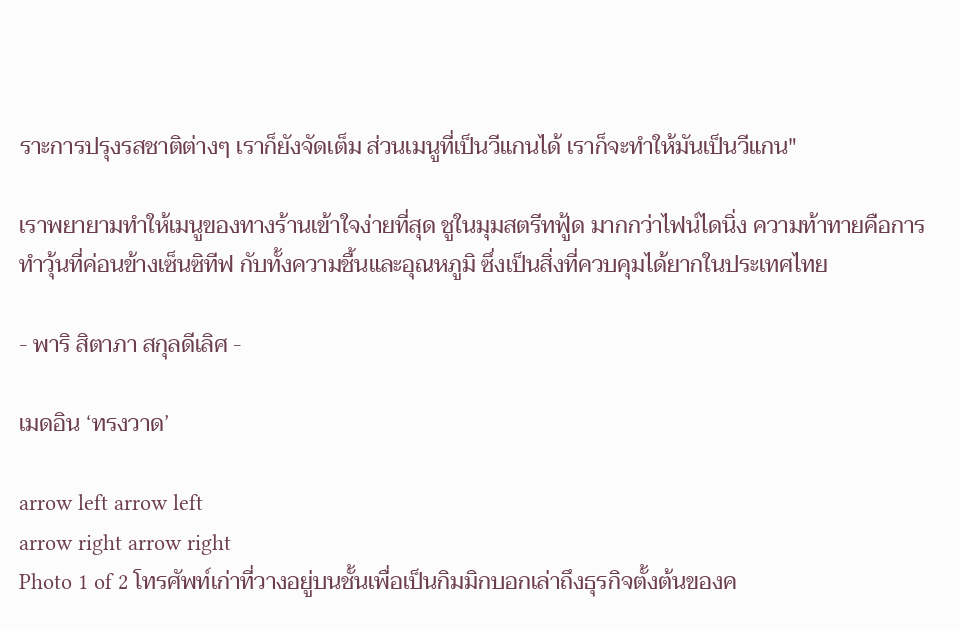ราะการปรุงรสชาติต่างๆ เราก็ยังจัดเต็ม ส่วนเมนูที่เป็นวีแกนได้ เราก็จะทำให้มันเป็นวีแกน"

เราพยายามทำให้เมนูของทางร้านเข้าใจง่ายที่สุด ชูในมุมสตรีทฟู้ด มากกว่าไฟน์ไดนิ่ง ความท้าทายคือการทำวุ้นที่ค่อนข้างเซ็นซิทีฟ กับทั้งความชื้นและอุณหภูมิ ซึ่งเป็นสิ่งที่ควบคุมได้ยากในประเทศไทย

- พาริ สิตาภา สกุลดีเลิศ -

เมดอิน ‘ทรงวาด’

arrow left arrow left
arrow right arrow right
Photo 1 of 2 โทรศัพท์เก่าที่วางอยู่บนชั้นเพื่อเป็นกิมมิกบอกเล่าถึงธุรกิจตั้งต้นของค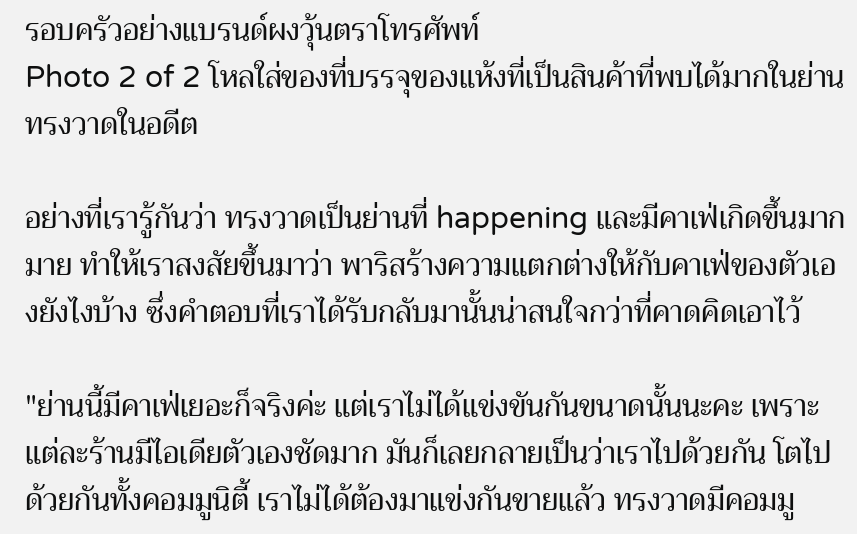รอบครัวอย่างแบรนด์ผงวุ้นตราโทรศัพท์
Photo 2 of 2 โหลใส่ของที่บรรจุของแห้งที่เป็นสินค้าที่พบได้มากในย่านทรงวาดในอดีต

อย่างที่เรารู้กันว่า ทรงวาดเป็นย่านที่ happening และมีคาเฟ่เกิดขึ้นมากมาย ทำให้เราสงสัยขึ้นมาว่า พาริสร้างความแตกต่างให้กับคาเฟ่ของตัวเองยังไงบ้าง ซึ่งคำตอบที่เราได้รับกลับมานั้นน่าสนใจกว่าที่คาดคิดเอาไว้

"ย่านนี้มีคาเฟ่เยอะก็จริงค่ะ แต่เราไม่ได้แข่งขันกันขนาดนั้นนะคะ เพราะแต่ละร้านมีไอเดียตัวเองชัดมาก มันก็เลยกลายเป็นว่าเราไปด้วยกัน โตไปด้วยกันทั้งคอมมูนิตี้ เราไม่ได้ต้องมาแข่งกันขายแล้ว ทรงวาดมีคอมมู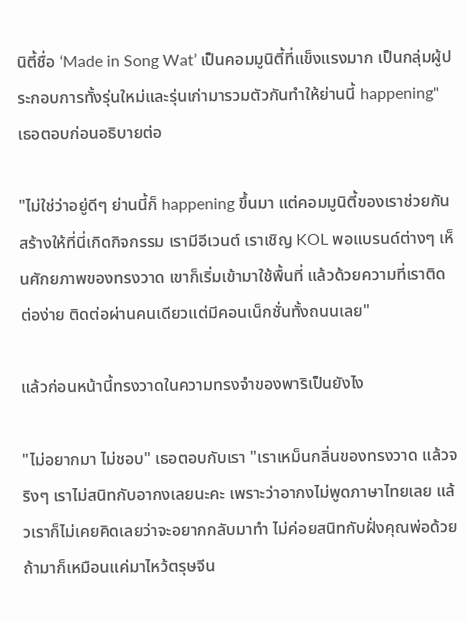นิตี้ชื่อ ‘Made in Song Wat’ เป็นคอมมูนิตี้ที่แข็งแรงมาก เป็นกลุ่มผู้ประกอบการทั้งรุ่นใหม่และรุ่นเก่ามารวมตัวกันทำให้ย่านนี้ happening" เธอตอบก่อนอธิบายต่อ

"ไม่ใช่ว่าอยู่ดีๆ ย่านนี้ก็ happening ขึ้นมา แต่คอมมูนิตี้ของเราช่วยกันสร้างให้ที่นี่เกิดกิจกรรม เรามีอีเวนต์ เราเชิญ KOL พอแบรนด์ต่างๆ เห็นศักยภาพของทรงวาด เขาก็เริ่มเข้ามาใช้พื้นที่ แล้วด้วยความที่เราติดต่อง่าย ติดต่อผ่านคนเดียวแต่มีคอนเน็กชั่นทั้งถนนเลย"

แล้วก่อนหน้านี้ทรงวาดในความทรงจำของพาริเป็นยังไง

"ไม่อยากมา ไม่ชอบ" เธอตอบกับเรา "เราเหม็นกลิ่นของทรงวาด แล้วจริงๆ เราไม่สนิทกับอากงเลยนะคะ เพราะว่าอากงไม่พูดภาษาไทยเลย แล้วเราก็ไม่เคยคิดเลยว่าจะอยากกลับมาทำ ไม่ค่อยสนิทกับฝั่งคุณพ่อด้วย ถ้ามาก็เหมือนแค่มาไหว้ตรุษจีน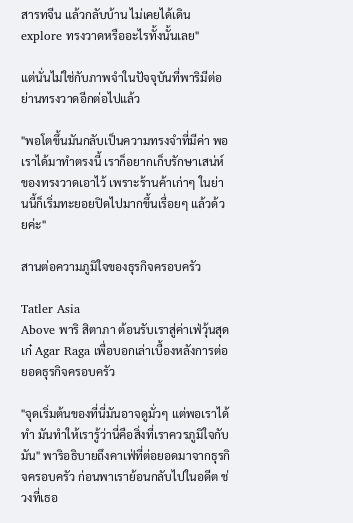สารทจีน แล้วกลับบ้าน ไม่เคยได้เดิน explore ทรงวาดหรืออะไรทั้งนั้นเลย"

แต่นั่นไม่ใช่กับภาพจำในปัจจุบันที่พาริมีต่อย่านทรงวาดอีกต่อไปแล้ว

"พอโตขึ้นมันกลับเป็นความทรงจำที่มีค่า พอเราได้มาทำตรงนี้ เราก็อยากเก็บรักษาเสน่ห์ของทรงวาดเอาไว้ เพราะร้านค้าเก่าๆ ในย่านนี้ก็เริ่มทะยอยปิดไปมากขึ้นเรื่อยๆ แล้วด้วยค่ะ"

สานต่อความภูมิใจของธุรกิจครอบครัว

Tatler Asia
Above พาริ สิตาภา ต้อนรับเราสู่ค่าเฟ่วุ้นสุดเก๋ Agar Raga เพื่อบอกเล่าเบื้องหลังการต่อยอดธุรกิจครอบครัว

"จุดเริ่มต้นของที่นี่มันอาจดูมั่วๆ แต่พอเราได้ทำ มันทำให้เรารู้ว่านี่คือสิ่งที่เราควรภูมิใจกับมัน" พาริอธิบายถึงคาเฟ่ที่ต่อยอดมาจากธุรกิจครอบครัว ก่อนพาเราย้อนกลับไปในอดีต ช่วงที่เธอ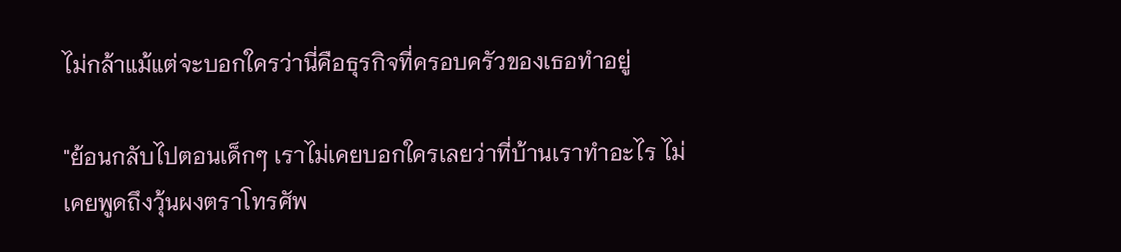ไม่กล้าแม้แต่จะบอกใครว่านี่คือธุรกิจที่ครอบครัวของเธอทำอยู่

"ย้อนกลับไปตอนเด็กๆ เราไม่เคยบอกใครเลยว่าที่บ้านเราทำอะไร ไม่เคยพูดถึงวุ้นผงตราโทรศัพ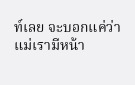ท์เลย จะบอกแค่ว่าแม่เรามีหน้า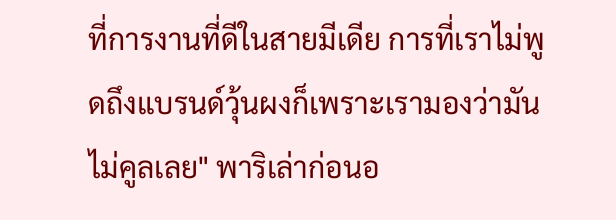ที่การงานที่ดีในสายมีเดีย การที่เราไม่พูดถึงแบรนด์วุ้นผงก็เพราะเรามองว่ามันไม่คูลเลย" พาริเล่าก่อนอ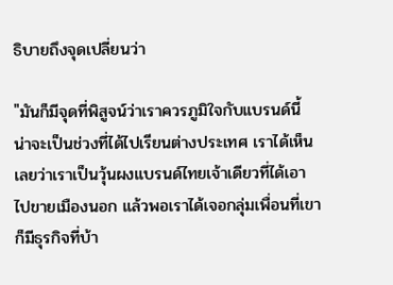ธิบายถึงจุดเปลี่ยนว่า

"มันก็มีจุดที่พิสูจน์ว่าเราควรภูมิใจกับแบรนด์นี้ น่าจะเป็นช่วงที่ได้ไปเรียนต่างประเทศ เราได้เห็นเลยว่าเราเป็นวุ้นผงแบรนด์ไทยเจ้าเดียวที่ได้เอาไปขายเมืองนอก แล้วพอเราได้เจอกลุ่มเพื่อนที่เขาก็มีธุรกิจที่บ้า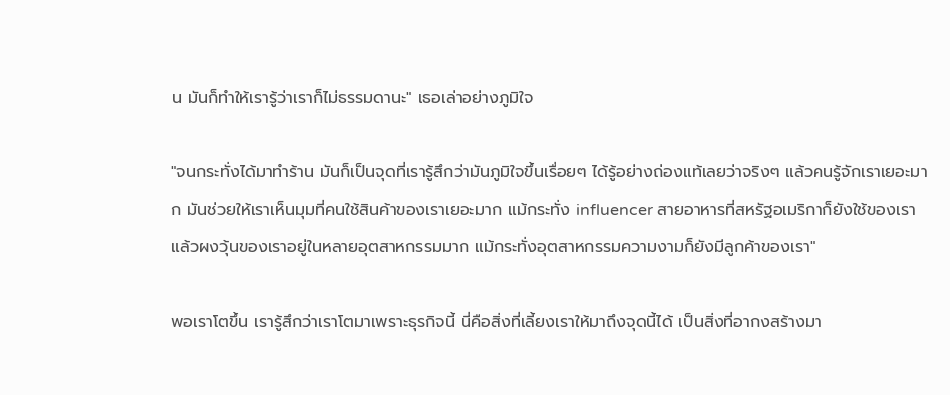น มันก็ทำให้เรารู้ว่าเราก็ไม่ธรรมดานะ" เธอเล่าอย่างภูมิใจ

"จนกระทั่งได้มาทำร้าน มันก็เป็นจุดที่เรารู้สึกว่ามันภูมิใจขึ้นเรื่อยๆ ได้รู้อย่างถ่องแท้เลยว่าจริงๆ แล้วคนรู้จักเราเยอะมาก มันช่วยให้เราเห็นมุมที่คนใช้สินค้าของเราเยอะมาก แม้กระทั่ง influencer สายอาหารที่สหรัฐอเมริกาก็ยังใช้ของเรา แล้วผงวุ้นของเราอยู่ในหลายอุตสาหกรรมมาก แม้กระทั่งอุตสาหกรรมความงามก็ยังมีลูกค้าของเรา"

พอเราโตขึ้น เรารู้สึกว่าเราโตมาเพราะธุรกิจนี้ นี่คือสิ่งที่เลี้ยงเราให้มาถึงจุดนี้ได้ เป็นสิ่งที่อากงสร้างมา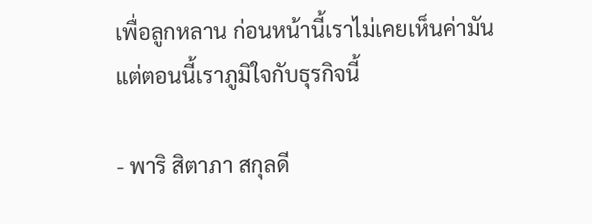เพื่อลูกหลาน ก่อนหน้านี้เราไม่เคยเห็นค่ามัน แต่ตอนนี้เราภูมิใจกับธุรกิจนี้

- พาริ สิตาภา สกุลดี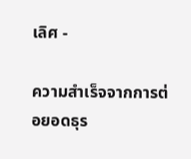เลิศ -

ความสำเร็จจากการต่อยอดธุร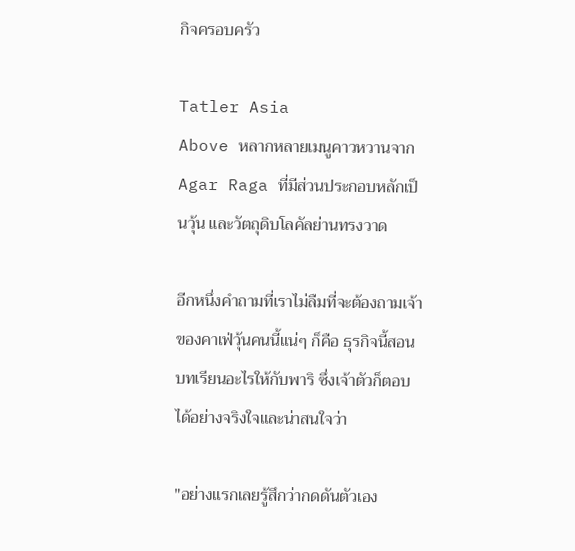กิจครอบครัว

Tatler Asia
Above หลากหลายเมนูคาวหวานจาก Agar Raga ที่มีส่วนประกอบหลักเป็นวุ้น และวัตถุดิบโลคัลย่านทรงวาด

อีกหนึ่งคำถามที่เราไม่ลืมที่จะต้องถามเจ้าของคาเฟ่วุ้นคนนี้แน่ๆ ก็คือ ธุรกิจนี้สอนบทเรียนอะไรให้กับพาริ ซึ่งเจ้าตัวก็ตอบได้อย่างจริงใจและน่าสนใจว่า

"อย่างแรกเลยรู้สึกว่ากดดันตัวเอง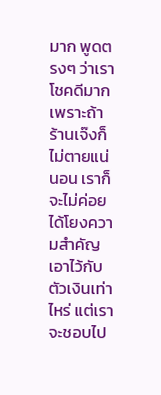มาก พูดตรงๆ ว่าเราโชคดีมาก เพราะถ้าร้านเจ๊งก็ไม่ตายแน่นอน เราก็จะไม่ค่อยได้โยงความสำคัญเอาไว้กับตัวเงินเท่าไหร่ แต่เราจะชอบไป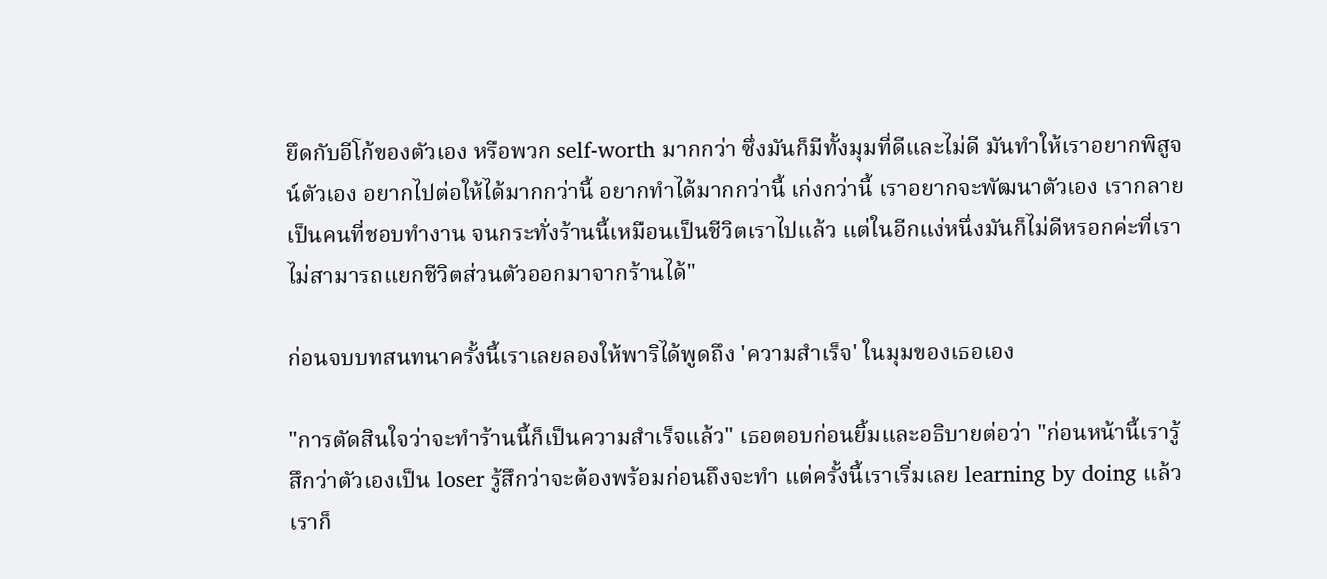ยึดกับอีโก้ของตัวเอง หรือพวก self-worth มากกว่า ซึ่งมันก็มีทั้งมุมที่ดีและไม่ดี มันทำให้เราอยากพิสูจน์ตัวเอง อยากไปต่อให้ได้มากกว่านี้ อยากทำได้มากกว่านี้ เก่งกว่านี้ เราอยากจะพัฒนาตัวเอง เรากลายเป็นคนที่ชอบทำงาน จนกระทั่งร้านนี้เหมือนเป็นชีวิตเราไปแล้ว แต่ในอีกแง่หนึ่งมันก็ไม่ดีหรอกค่ะที่เราไม่สามารถแยกชีวิตส่วนตัวออกมาจากร้านได้"

ก่อนจบบทสนทนาครั้งนี้เราเลยลองให้พาริได้พูดถึง 'ความสำเร็จ' ในมุมของเธอเอง

"การตัดสินใจว่าจะทำร้านนี้ก็เป็นความสำเร็จแล้ว" เธอตอบก่อนยิ้มและอธิบายต่อว่า "ก่อนหน้านี้เรารู้สึกว่าตัวเองเป็น loser รู้สึกว่าจะต้องพร้อมก่อนถึงจะทำ แต่ครั้งนี้เราเริ่มเลย learning by doing แล้วเราก็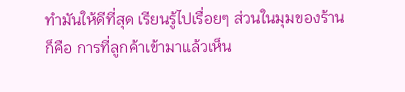ทำมันให้ดีที่สุด เรียนรู้ไปเรื่อยๆ ส่วนในมุมของร้านก็คือ การที่ลูกค้าเข้ามาแล้วเห็น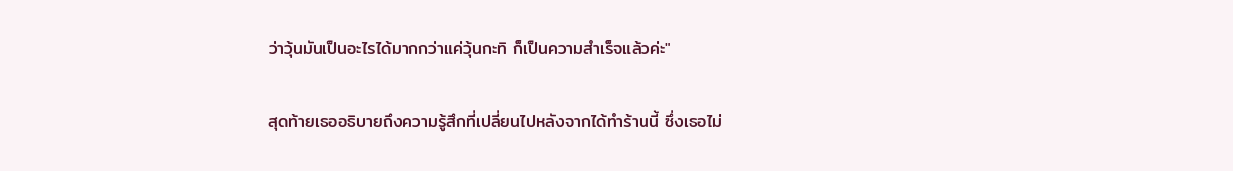ว่าวุ้นมันเป็นอะไรได้มากกว่าแค่วุ้นกะทิ ก็เป็นความสำเร็จแล้วค่ะ"

สุดท้ายเธออธิบายถึงความรู้สึกที่เปลี่ยนไปหลังจากได้ทำร้านนี้ ซึ่งเธอไม่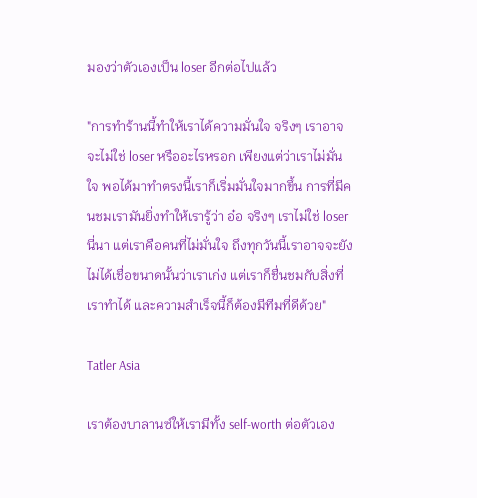มองว่าตัวเองเป็น loser อีกต่อไปแล้ว

"การทำร้านนี้ทำให้เราได้ความมั่นใจ จริงๆ เราอาจจะไม่ใช่ loser หรืออะไรหรอก เพียงแต่ว่าเราไม่มั่นใจ พอได้มาทำตรงนี้เราก็เริ่มมั่นใจมากขึ้น การที่มีคนชมเรามันยิ่งทำให้เรารู้ว่า อ๋อ จริงๆ เราไม่ใช่ loser นี่นา แต่เราคือคนที่ไม่มั่นใจ ถึงทุกวันนี้เราอาจจะยังไม่ได้เชื่อขนาดนั้นว่าเราเก่ง แต่เราก็ชื่นชมกับสิ่งที่เราทำได้ และความสำเร็จนี้ก็ต้องมีทีมที่ดีด้วย"

Tatler Asia

เราต้องบาลานซ์ให้เรามีทั้ง self-worth ต่อตัวเอง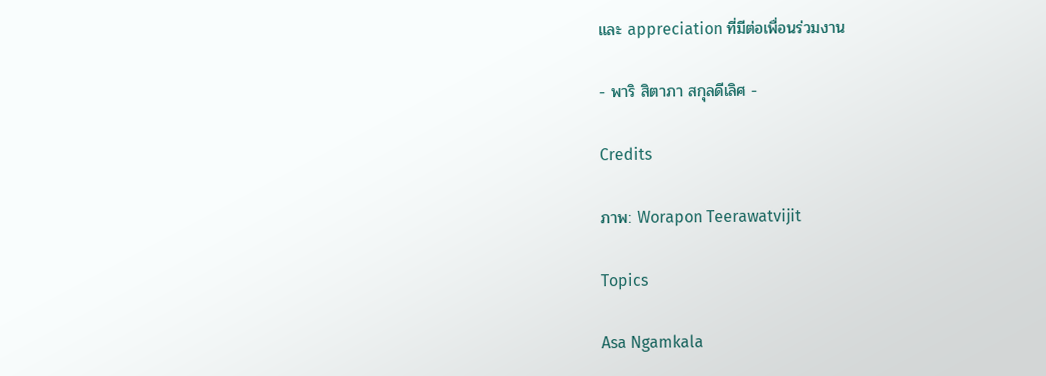และ appreciation ที่มีต่อเพื่อนร่วมงาน

- พาริ สิตาภา สกุลดีเลิศ -

Credits

ภาพ: Worapon Teerawatvijit

Topics

Asa Ngamkala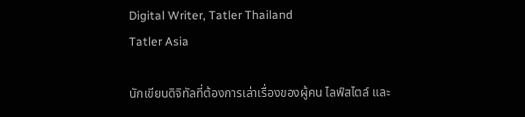Digital Writer, Tatler Thailand
Tatler Asia

นักเขียนดิจิทัลที่ต้องการเล่าเรื่องของผู้คน ไลฟ์สไตล์ และ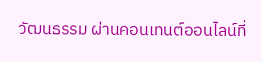วัฒนธรรม ผ่านคอนเทนต์ออนไลน์ที่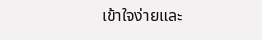เข้าใจง่ายและ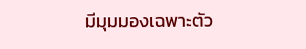มีมุมมองเฉพาะตัว